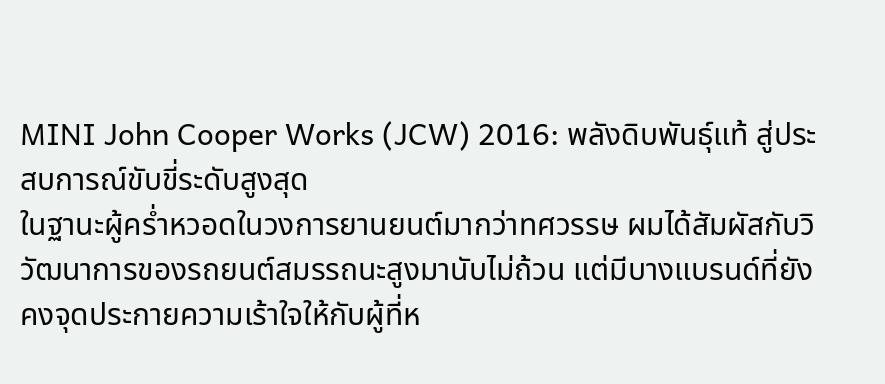MINI John Cooper Works (JCW) 2016: พลังดิบพันธุ์แท้ สู่ประสบการณ์ขับขี่ระดับสูงสุด
ในฐานะผู้คร่ำหวอดในวงการยานยนต์มากว่าทศวรรษ ผมได้สัมผัสกับวิวัฒนาการของรถยนต์สมรรถนะสูงมานับไม่ถ้วน แต่มีบางแบรนด์ที่ยังคงจุดประกายความเร้าใจให้กับผู้ที่ห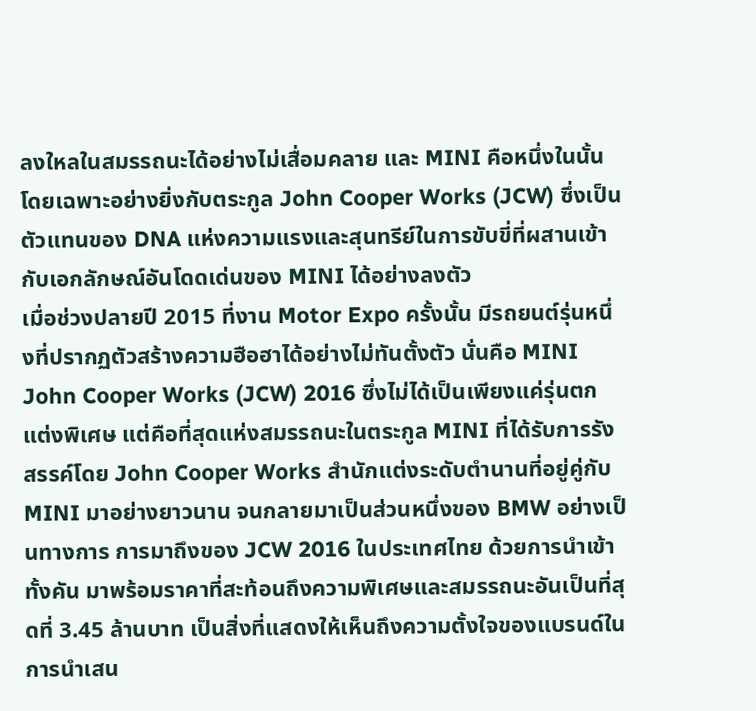ลงใหลในสมรรถนะได้อย่างไม่เสื่อมคลาย และ MINI คือหนึ่งในนั้น โดยเฉพาะอย่างยิ่งกับตระกูล John Cooper Works (JCW) ซึ่งเป็นตัวแทนของ DNA แห่งความแรงและสุนทรีย์ในการขับขี่ที่ผสานเข้ากับเอกลักษณ์อันโดดเด่นของ MINI ได้อย่างลงตัว
เมื่อช่วงปลายปี 2015 ที่งาน Motor Expo ครั้งนั้น มีรถยนต์รุ่นหนึ่งที่ปรากฏตัวสร้างความฮือฮาได้อย่างไม่ทันตั้งตัว นั่นคือ MINI John Cooper Works (JCW) 2016 ซึ่งไม่ได้เป็นเพียงแค่รุ่นตกแต่งพิเศษ แต่คือที่สุดแห่งสมรรถนะในตระกูล MINI ที่ได้รับการรังสรรค์โดย John Cooper Works สำนักแต่งระดับตำนานที่อยู่คู่กับ MINI มาอย่างยาวนาน จนกลายมาเป็นส่วนหนึ่งของ BMW อย่างเป็นทางการ การมาถึงของ JCW 2016 ในประเทศไทย ด้วยการนำเข้าทั้งคัน มาพร้อมราคาที่สะท้อนถึงความพิเศษและสมรรถนะอันเป็นที่สุดที่ 3.45 ล้านบาท เป็นสิ่งที่แสดงให้เห็นถึงความตั้งใจของแบรนด์ในการนำเสน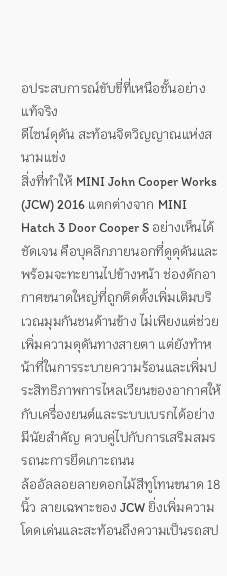อประสบการณ์ขับขี่ที่เหนือชั้นอย่างแท้จริง
ดีไซน์ดุดัน สะท้อนจิตวิญญาณแห่งสนามแข่ง
สิ่งที่ทำให้ MINI John Cooper Works (JCW) 2016 แตกต่างจาก MINI Hatch 3 Door Cooper S อย่างเห็นได้ชัดเจน คือบุคลิกภายนอกที่ดูดุดันและพร้อมจะทะยานไปข้างหน้า ช่องดักอากาศขนาดใหญ่ที่ถูกติดตั้งเพิ่มเติมบริเวณมุมกันชนด้านข้าง ไม่เพียงแต่ช่วยเพิ่มความดุดันทางสายตา แต่ยังทำหน้าที่ในการระบายความร้อนและเพิ่มประสิทธิภาพการไหลเวียนของอากาศให้กับเครื่องยนต์และระบบเบรกได้อย่างมีนัยสำคัญ ควบคู่ไปกับการเสริมสมรรถนะการยึดเกาะถนน
ล้ออัลลอยลายดอกไม้สีทูโทนขนาด 18 นิ้ว ลายเฉพาะของ JCW ยิ่งเพิ่มความโดดเด่นและสะท้อนถึงความเป็นรถสป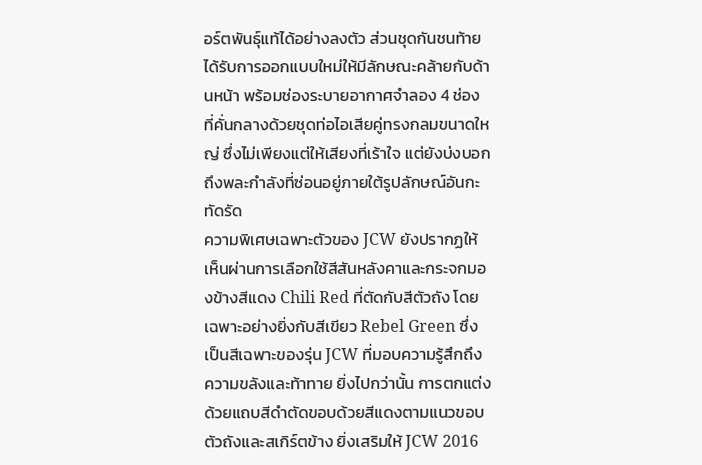อร์ตพันธุ์แท้ได้อย่างลงตัว ส่วนชุดกันชนท้ายได้รับการออกแบบใหม่ให้มีลักษณะคล้ายกับด้านหน้า พร้อมช่องระบายอากาศจำลอง 4 ช่อง ที่คั่นกลางด้วยชุดท่อไอเสียคู่ทรงกลมขนาดใหญ่ ซึ่งไม่เพียงแต่ให้เสียงที่เร้าใจ แต่ยังบ่งบอกถึงพละกำลังที่ซ่อนอยู่ภายใต้รูปลักษณ์อันกะทัดรัด
ความพิเศษเฉพาะตัวของ JCW ยังปรากฏให้เห็นผ่านการเลือกใช้สีสันหลังคาและกระจกมองข้างสีแดง Chili Red ที่ตัดกับสีตัวถัง โดยเฉพาะอย่างยิ่งกับสีเขียว Rebel Green ซึ่งเป็นสีเฉพาะของรุ่น JCW ที่มอบความรู้สึกถึงความขลังและท้าทาย ยิ่งไปกว่านั้น การตกแต่งด้วยแถบสีดำตัดขอบด้วยสีแดงตามแนวขอบตัวถังและสเกิร์ตข้าง ยิ่งเสริมให้ JCW 2016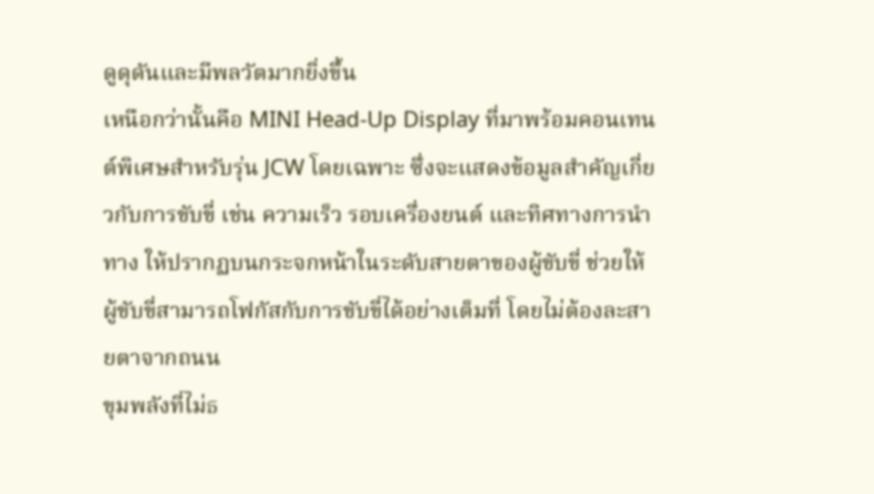ดูดุดันและมีพลวัตมากยิ่งขึ้น
เหนือกว่านั้นคือ MINI Head-Up Display ที่มาพร้อมคอนเทนต์พิเศษสำหรับรุ่น JCW โดยเฉพาะ ซึ่งจะแสดงข้อมูลสำคัญเกี่ยวกับการขับขี่ เช่น ความเร็ว รอบเครื่องยนต์ และทิศทางการนำทาง ให้ปรากฏบนกระจกหน้าในระดับสายตาของผู้ขับขี่ ช่วยให้ผู้ขับขี่สามารถโฟกัสกับการขับขี่ได้อย่างเต็มที่ โดยไม่ต้องละสายตาจากถนน
ขุมพลังที่ไม่ธ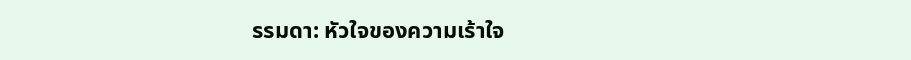รรมดา: หัวใจของความเร้าใจ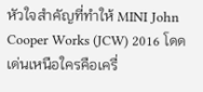หัวใจสำคัญที่ทำให้ MINI John Cooper Works (JCW) 2016 โดดเด่นเหนือใครคือเครื่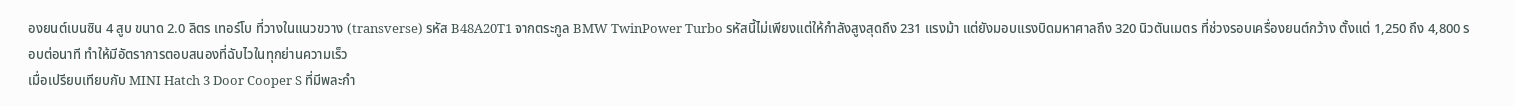องยนต์เบนซิน 4 สูบ ขนาด 2.0 ลิตร เทอร์โบ ที่วางในแนวขวาง (transverse) รหัส B48A20T1 จากตระกูล BMW TwinPower Turbo รหัสนี้ไม่เพียงแต่ให้กำลังสูงสุดถึง 231 แรงม้า แต่ยังมอบแรงบิดมหาศาลถึง 320 นิวตันเมตร ที่ช่วงรอบเครื่องยนต์กว้าง ตั้งแต่ 1,250 ถึง 4,800 รอบต่อนาที ทำให้มีอัตราการตอบสนองที่ฉับไวในทุกย่านความเร็ว
เมื่อเปรียบเทียบกับ MINI Hatch 3 Door Cooper S ที่มีพละกำ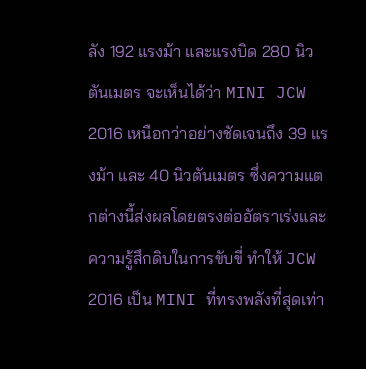ลัง 192 แรงม้า และแรงบิด 280 นิวตันเมตร จะเห็นได้ว่า MINI JCW 2016 เหนือกว่าอย่างชัดเจนถึง 39 แรงม้า และ 40 นิวตันเมตร ซึ่งความแตกต่างนี้ส่งผลโดยตรงต่ออัตราเร่งและความรู้สึกดิบในการขับขี่ ทำให้ JCW 2016 เป็น MINI ที่ทรงพลังที่สุดเท่า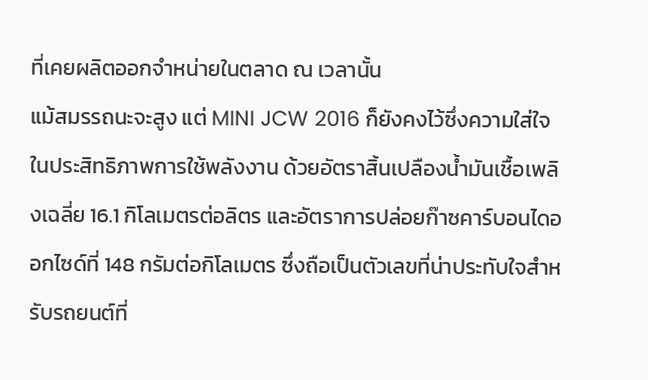ที่เคยผลิตออกจำหน่ายในตลาด ณ เวลานั้น
แม้สมรรถนะจะสูง แต่ MINI JCW 2016 ก็ยังคงไว้ซึ่งความใส่ใจในประสิทธิภาพการใช้พลังงาน ด้วยอัตราสิ้นเปลืองน้ำมันเชื้อเพลิงเฉลี่ย 16.1 กิโลเมตรต่อลิตร และอัตราการปล่อยก๊าซคาร์บอนไดออกไซด์ที่ 148 กรัมต่อกิโลเมตร ซึ่งถือเป็นตัวเลขที่น่าประทับใจสำหรับรถยนต์ที่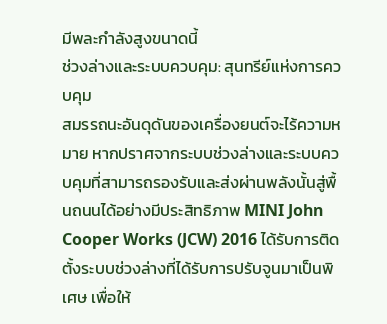มีพละกำลังสูงขนาดนี้
ช่วงล่างและระบบควบคุม: สุนทรีย์แห่งการควบคุม
สมรรถนะอันดุดันของเครื่องยนต์จะไร้ความหมาย หากปราศจากระบบช่วงล่างและระบบควบคุมที่สามารถรองรับและส่งผ่านพลังนั้นสู่พื้นถนนได้อย่างมีประสิทธิภาพ MINI John Cooper Works (JCW) 2016 ได้รับการติดตั้งระบบช่วงล่างที่ได้รับการปรับจูนมาเป็นพิเศษ เพื่อให้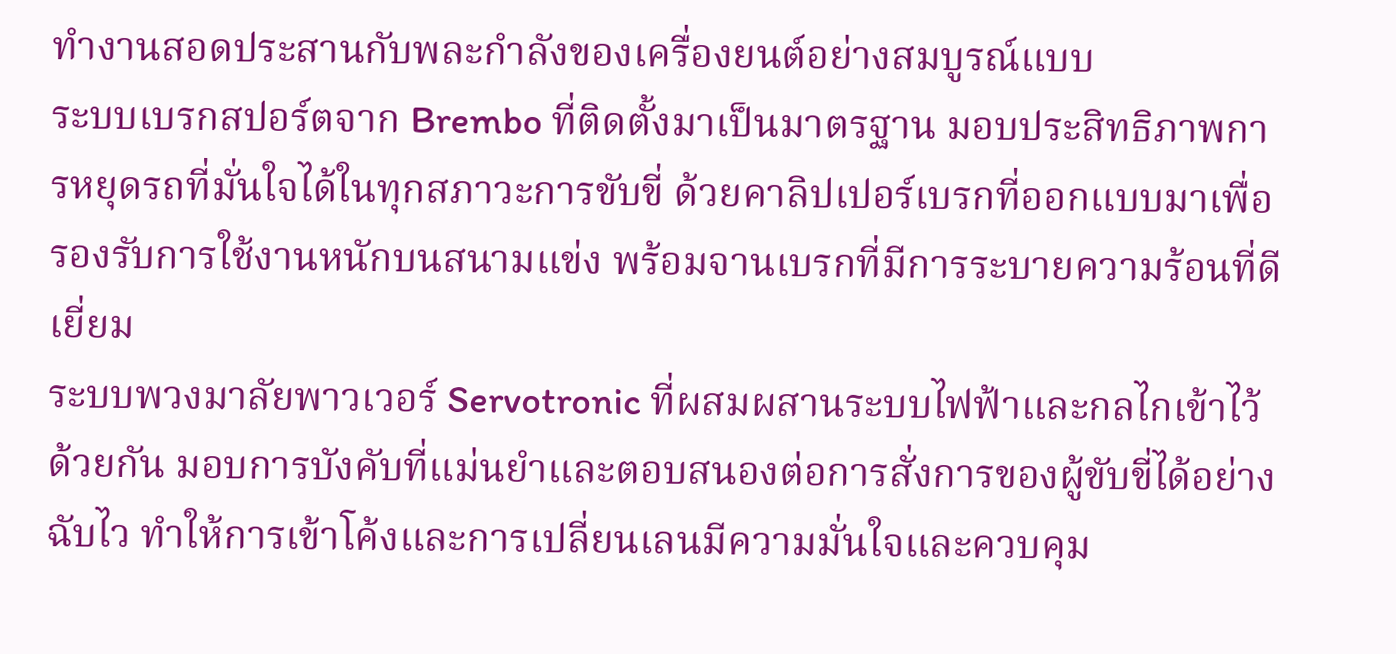ทำงานสอดประสานกับพละกำลังของเครื่องยนต์อย่างสมบูรณ์แบบ
ระบบเบรกสปอร์ตจาก Brembo ที่ติดตั้งมาเป็นมาตรฐาน มอบประสิทธิภาพการหยุดรถที่มั่นใจได้ในทุกสภาวะการขับขี่ ด้วยคาลิปเปอร์เบรกที่ออกแบบมาเพื่อรองรับการใช้งานหนักบนสนามแข่ง พร้อมจานเบรกที่มีการระบายความร้อนที่ดีเยี่ยม
ระบบพวงมาลัยพาวเวอร์ Servotronic ที่ผสมผสานระบบไฟฟ้าและกลไกเข้าไว้ด้วยกัน มอบการบังคับที่แม่นยำและตอบสนองต่อการสั่งการของผู้ขับขี่ได้อย่างฉับไว ทำให้การเข้าโค้งและการเปลี่ยนเลนมีความมั่นใจและควบคุม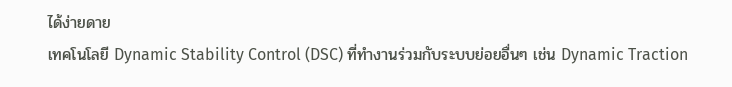ได้ง่ายดาย
เทคโนโลยี Dynamic Stability Control (DSC) ที่ทำงานร่วมกับระบบย่อยอื่นๆ เช่น Dynamic Traction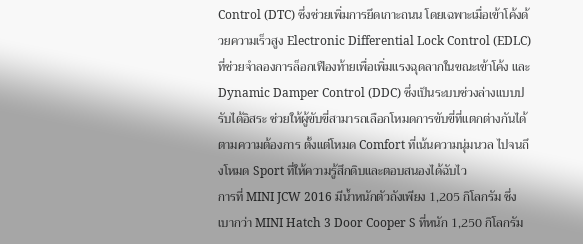Control (DTC) ซึ่งช่วยเพิ่มการยึดเกาะถนน โดยเฉพาะเมื่อเข้าโค้งด้วยความเร็วสูง Electronic Differential Lock Control (EDLC) ที่ช่วยจำลองการล็อกเฟืองท้ายเพื่อเพิ่มแรงฉุดลากในขณะเข้าโค้ง และ Dynamic Damper Control (DDC) ซึ่งเป็นระบบช่วงล่างแบบปรับได้อิสระ ช่วยให้ผู้ขับขี่สามารถเลือกโหมดการขับขี่ที่แตกต่างกันได้ตามความต้องการ ตั้งแต่โหมด Comfort ที่เน้นความนุ่มนวล ไปจนถึงโหมด Sport ที่ให้ความรู้สึกดิบและตอบสนองได้ฉับไว
การที่ MINI JCW 2016 มีน้ำหนักตัวถังเพียง 1,205 กิโลกรัม ซึ่งเบากว่า MINI Hatch 3 Door Cooper S ที่หนัก 1,250 กิโลกรัม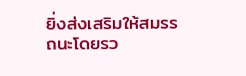ยิ่งส่งเสริมให้สมรรถนะโดยรว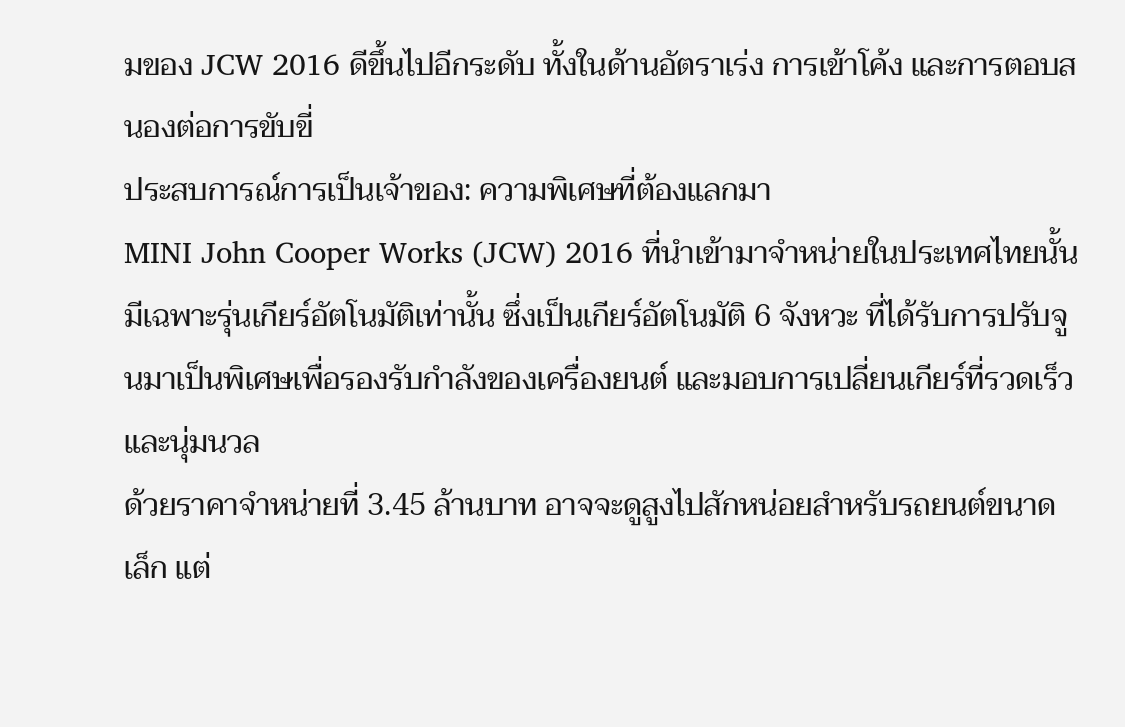มของ JCW 2016 ดีขึ้นไปอีกระดับ ทั้งในด้านอัตราเร่ง การเข้าโค้ง และการตอบสนองต่อการขับขี่
ประสบการณ์การเป็นเจ้าของ: ความพิเศษที่ต้องแลกมา
MINI John Cooper Works (JCW) 2016 ที่นำเข้ามาจำหน่ายในประเทศไทยนั้น มีเฉพาะรุ่นเกียร์อัตโนมัติเท่านั้น ซึ่งเป็นเกียร์อัตโนมัติ 6 จังหวะ ที่ได้รับการปรับจูนมาเป็นพิเศษเพื่อรองรับกำลังของเครื่องยนต์ และมอบการเปลี่ยนเกียร์ที่รวดเร็วและนุ่มนวล
ด้วยราคาจำหน่ายที่ 3.45 ล้านบาท อาจจะดูสูงไปสักหน่อยสำหรับรถยนต์ขนาดเล็ก แต่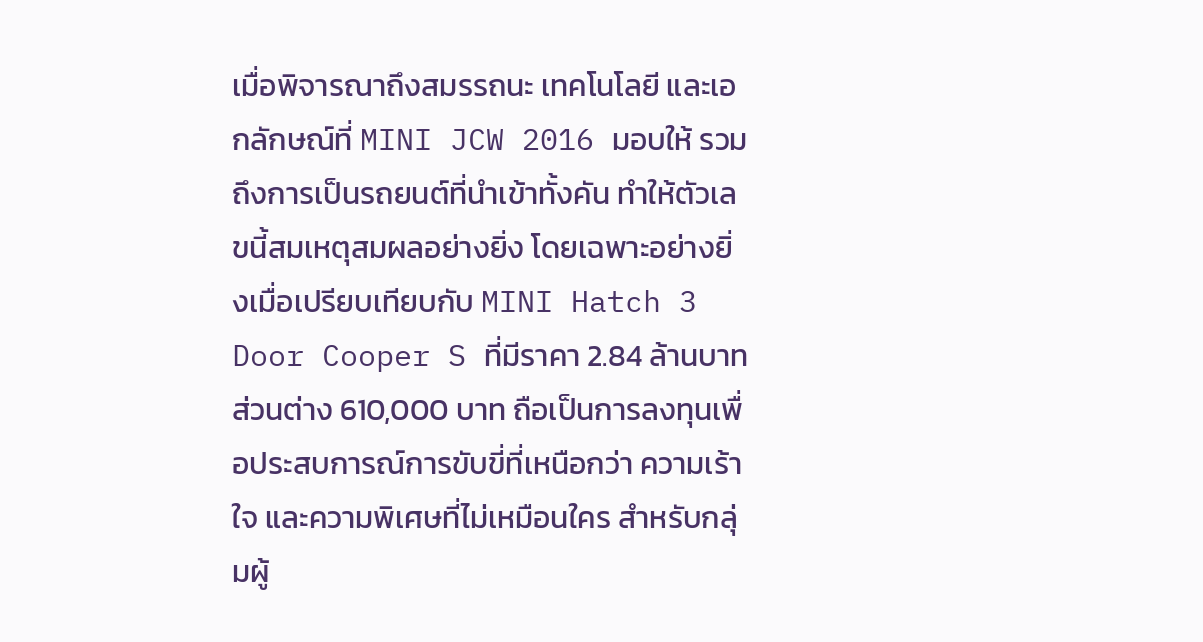เมื่อพิจารณาถึงสมรรถนะ เทคโนโลยี และเอกลักษณ์ที่ MINI JCW 2016 มอบให้ รวมถึงการเป็นรถยนต์ที่นำเข้าทั้งคัน ทำให้ตัวเลขนี้สมเหตุสมผลอย่างยิ่ง โดยเฉพาะอย่างยิ่งเมื่อเปรียบเทียบกับ MINI Hatch 3 Door Cooper S ที่มีราคา 2.84 ล้านบาท ส่วนต่าง 610,000 บาท ถือเป็นการลงทุนเพื่อประสบการณ์การขับขี่ที่เหนือกว่า ความเร้าใจ และความพิเศษที่ไม่เหมือนใคร สำหรับกลุ่มผู้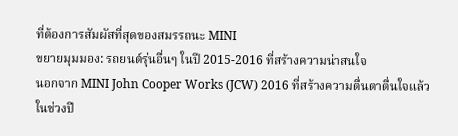ที่ต้องการสัมผัสที่สุดของสมรรถนะ MINI
ขยายมุมมอง: รถยนต์รุ่นอื่นๆ ในปี 2015-2016 ที่สร้างความน่าสนใจ
นอกจาก MINI John Cooper Works (JCW) 2016 ที่สร้างความตื่นตาตื่นใจแล้ว ในช่วงปี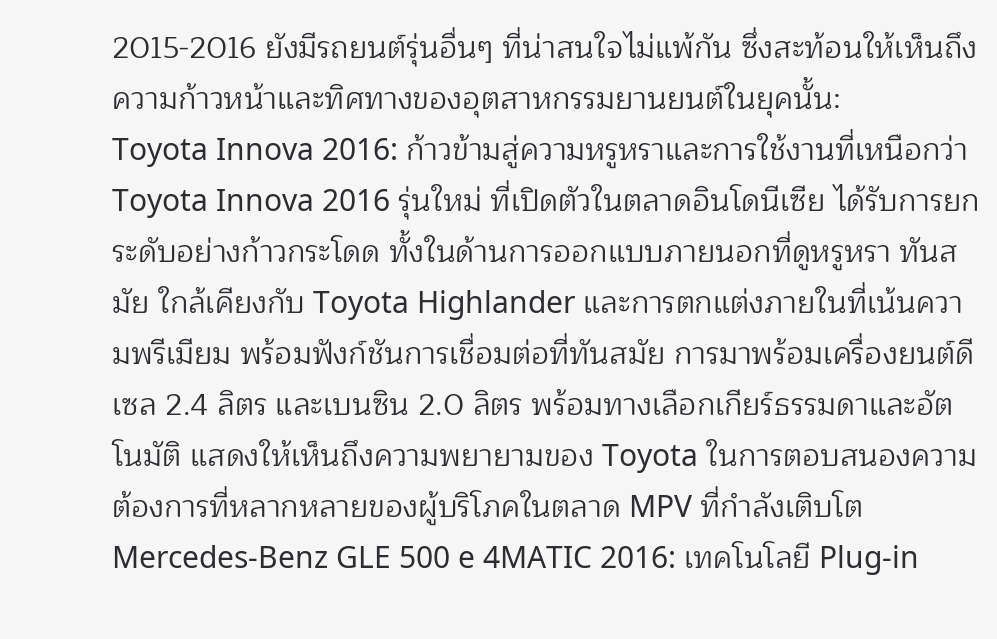2015-2016 ยังมีรถยนต์รุ่นอื่นๆ ที่น่าสนใจไม่แพ้กัน ซึ่งสะท้อนให้เห็นถึงความก้าวหน้าและทิศทางของอุตสาหกรรมยานยนต์ในยุคนั้น:
Toyota Innova 2016: ก้าวข้ามสู่ความหรูหราและการใช้งานที่เหนือกว่า
Toyota Innova 2016 รุ่นใหม่ ที่เปิดตัวในตลาดอินโดนีเซีย ได้รับการยกระดับอย่างก้าวกระโดด ทั้งในด้านการออกแบบภายนอกที่ดูหรูหรา ทันสมัย ใกล้เคียงกับ Toyota Highlander และการตกแต่งภายในที่เน้นความพรีเมียม พร้อมฟังก์ชันการเชื่อมต่อที่ทันสมัย การมาพร้อมเครื่องยนต์ดีเซล 2.4 ลิตร และเบนซิน 2.0 ลิตร พร้อมทางเลือกเกียร์ธรรมดาและอัตโนมัติ แสดงให้เห็นถึงความพยายามของ Toyota ในการตอบสนองความต้องการที่หลากหลายของผู้บริโภคในตลาด MPV ที่กำลังเติบโต
Mercedes-Benz GLE 500 e 4MATIC 2016: เทคโนโลยี Plug-in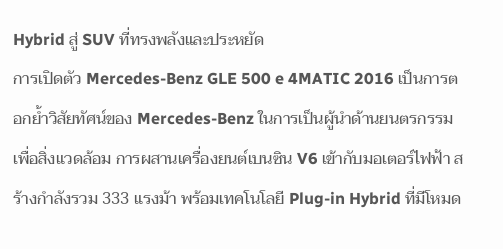Hybrid สู่ SUV ที่ทรงพลังและประหยัด
การเปิดตัว Mercedes-Benz GLE 500 e 4MATIC 2016 เป็นการตอกย้ำวิสัยทัศน์ของ Mercedes-Benz ในการเป็นผู้นำด้านยนตรกรรมเพื่อสิ่งแวดล้อม การผสานเครื่องยนต์เบนซิน V6 เข้ากับมอเตอร์ไฟฟ้า สร้างกำลังรวม 333 แรงม้า พร้อมเทคโนโลยี Plug-in Hybrid ที่มีโหมด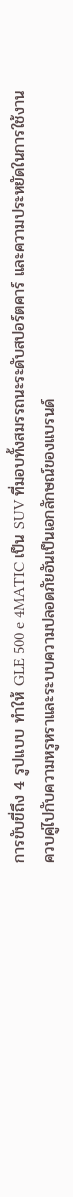การขับขี่ถึง 4 รูปแบบ ทำให้ GLE 500 e 4MATIC เป็น SUV ที่มอบทั้งสมรรถนะระดับสปอร์ตคาร์ และความประหยัดในการใช้งาน ควบคู่ไปกับความหรูหราและระบบความปลอดภัยอันเป็นเอกลักษณ์ของแบรนด์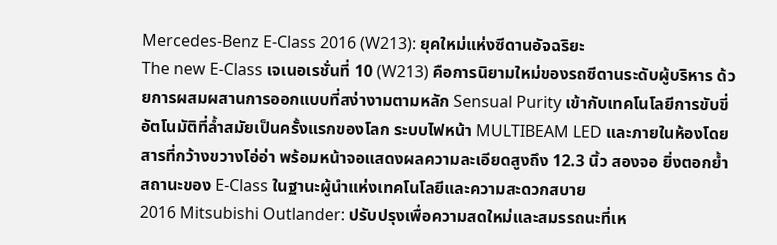Mercedes-Benz E-Class 2016 (W213): ยุคใหม่แห่งซีดานอัจฉริยะ
The new E-Class เจเนอเรชั่นที่ 10 (W213) คือการนิยามใหม่ของรถซีดานระดับผู้บริหาร ด้วยการผสมผสานการออกแบบที่สง่างามตามหลัก Sensual Purity เข้ากับเทคโนโลยีการขับขี่อัตโนมัติที่ล้ำสมัยเป็นครั้งแรกของโลก ระบบไฟหน้า MULTIBEAM LED และภายในห้องโดยสารที่กว้างขวางโอ่อ่า พร้อมหน้าจอแสดงผลความละเอียดสูงถึง 12.3 นิ้ว สองจอ ยิ่งตอกย้ำสถานะของ E-Class ในฐานะผู้นำแห่งเทคโนโลยีและความสะดวกสบาย
2016 Mitsubishi Outlander: ปรับปรุงเพื่อความสดใหม่และสมรรถนะที่เห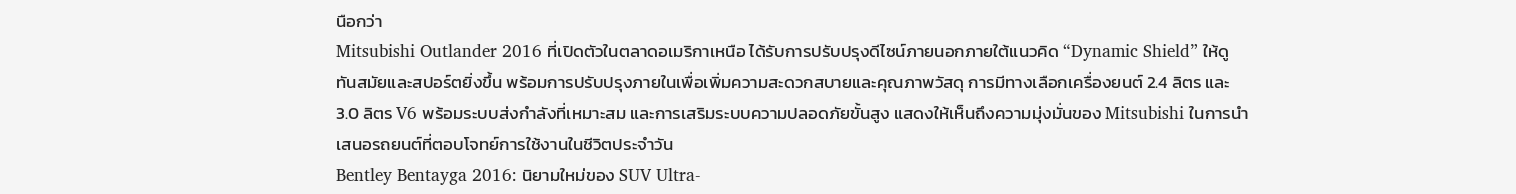นือกว่า
Mitsubishi Outlander 2016 ที่เปิดตัวในตลาดอเมริกาเหนือ ได้รับการปรับปรุงดีไซน์ภายนอกภายใต้แนวคิด “Dynamic Shield” ให้ดูทันสมัยและสปอร์ตยิ่งขึ้น พร้อมการปรับปรุงภายในเพื่อเพิ่มความสะดวกสบายและคุณภาพวัสดุ การมีทางเลือกเครื่องยนต์ 2.4 ลิตร และ 3.0 ลิตร V6 พร้อมระบบส่งกำลังที่เหมาะสม และการเสริมระบบความปลอดภัยขั้นสูง แสดงให้เห็นถึงความมุ่งมั่นของ Mitsubishi ในการนำเสนอรถยนต์ที่ตอบโจทย์การใช้งานในชีวิตประจำวัน
Bentley Bentayga 2016: นิยามใหม่ของ SUV Ultra-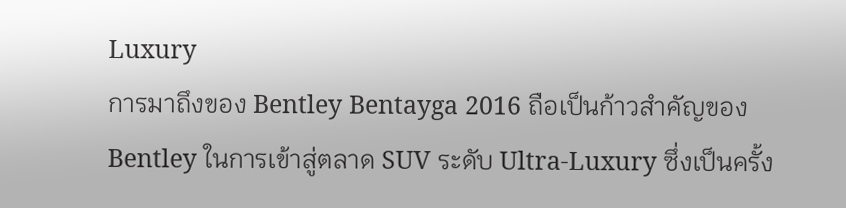Luxury
การมาถึงของ Bentley Bentayga 2016 ถือเป็นก้าวสำคัญของ Bentley ในการเข้าสู่ตลาด SUV ระดับ Ultra-Luxury ซึ่งเป็นครั้ง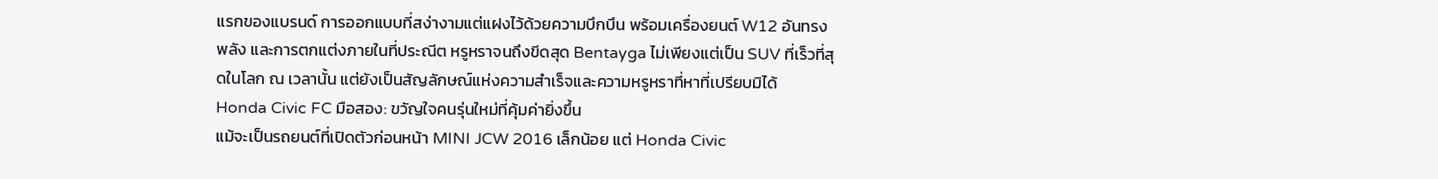แรกของแบรนด์ การออกแบบที่สง่างามแต่แฝงไว้ด้วยความบึกบึน พร้อมเครื่องยนต์ W12 อันทรงพลัง และการตกแต่งภายในที่ประณีต หรูหราจนถึงขีดสุด Bentayga ไม่เพียงแต่เป็น SUV ที่เร็วที่สุดในโลก ณ เวลานั้น แต่ยังเป็นสัญลักษณ์แห่งความสำเร็จและความหรูหราที่หาที่เปรียบมิได้
Honda Civic FC มือสอง: ขวัญใจคนรุ่นใหม่ที่คุ้มค่ายิ่งขึ้น
แม้จะเป็นรถยนต์ที่เปิดตัวก่อนหน้า MINI JCW 2016 เล็กน้อย แต่ Honda Civic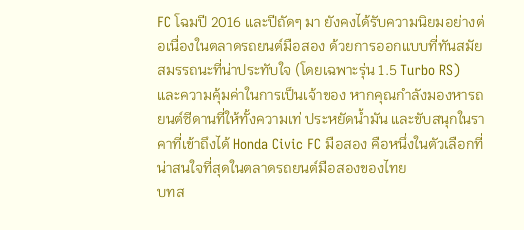FC โฉมปี 2016 และปีถัดๆ มา ยังคงได้รับความนิยมอย่างต่อเนื่องในตลาดรถยนต์มือสอง ด้วยการออกแบบที่ทันสมัย สมรรถนะที่น่าประทับใจ (โดยเฉพาะรุ่น 1.5 Turbo RS) และความคุ้มค่าในการเป็นเจ้าของ หากคุณกำลังมองหารถยนต์ซีดานที่ให้ทั้งความเท่ ประหยัดน้ำมัน และขับสนุกในราคาที่เข้าถึงได้ Honda Civic FC มือสอง คือหนึ่งในตัวเลือกที่น่าสนใจที่สุดในตลาดรถยนต์มือสองของไทย
บทส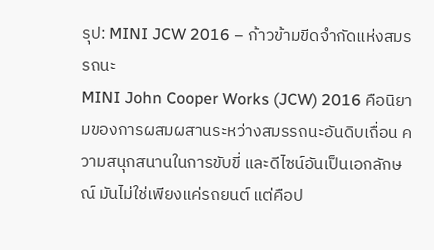รุป: MINI JCW 2016 – ก้าวข้ามขีดจำกัดแห่งสมรรถนะ
MINI John Cooper Works (JCW) 2016 คือนิยามของการผสมผสานระหว่างสมรรถนะอันดิบเถื่อน ความสนุกสนานในการขับขี่ และดีไซน์อันเป็นเอกลักษณ์ มันไม่ใช่เพียงแค่รถยนต์ แต่คือป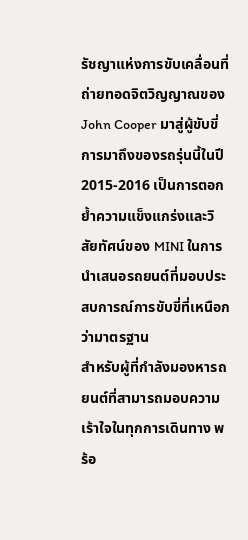รัชญาแห่งการขับเคลื่อนที่ถ่ายทอดจิตวิญญาณของ John Cooper มาสู่ผู้ขับขี่ การมาถึงของรถรุ่นนี้ในปี 2015-2016 เป็นการตอกย้ำความแข็งแกร่งและวิสัยทัศน์ของ MINI ในการนำเสนอรถยนต์ที่มอบประสบการณ์การขับขี่ที่เหนือกว่ามาตรฐาน
สำหรับผู้ที่กำลังมองหารถยนต์ที่สามารถมอบความเร้าใจในทุกการเดินทาง พร้อ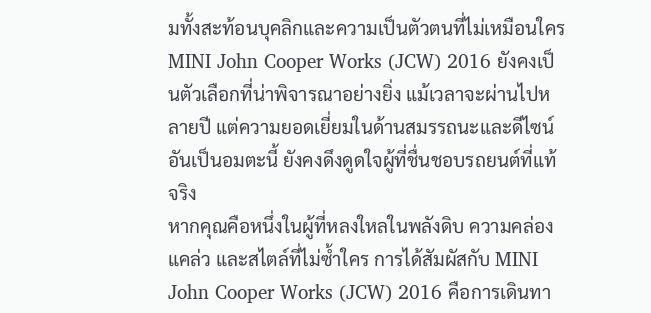มทั้งสะท้อนบุคลิกและความเป็นตัวตนที่ไม่เหมือนใคร MINI John Cooper Works (JCW) 2016 ยังคงเป็นตัวเลือกที่น่าพิจารณาอย่างยิ่ง แม้เวลาจะผ่านไปหลายปี แต่ความยอดเยี่ยมในด้านสมรรถนะและดีไซน์อันเป็นอมตะนี้ ยังคงดึงดูดใจผู้ที่ชื่นชอบรถยนต์ที่แท้จริง
หากคุณคือหนึ่งในผู้ที่หลงใหลในพลังดิบ ความคล่องแคล่ว และสไตล์ที่ไม่ซ้ำใคร การได้สัมผัสกับ MINI John Cooper Works (JCW) 2016 คือการเดินทา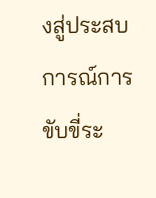งสู่ประสบการณ์การขับขี่ระ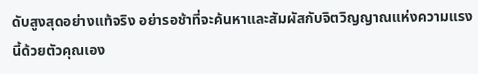ดับสูงสุดอย่างแท้จริง อย่ารอช้าที่จะค้นหาและสัมผัสกับจิตวิญญาณแห่งความแรงนี้ด้วยตัวคุณเอง